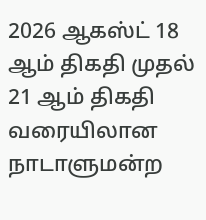2026 ஆகஸ்ட் 18 ஆம் திகதி முதல் 21 ஆம் திகதி வரையிலான நாடாளுமன்ற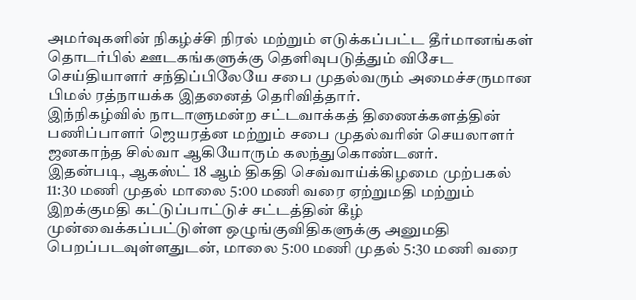அமர்வுகளின் நிகழ்ச்சி நிரல் மற்றும் எடுக்கப்பட்ட தீர்மானங்கள் தொடர்பில் ஊடகங்களுக்கு தெளிவுபடுத்தும் விசேட செய்தியாளர் சந்திப்பிலேயே சபை முதல்வரும் அமைச்சருமான பிமல் ரத்நாயக்க இதனைத் தெரிவித்தார்.
இந்நிகழ்வில் நாடாளுமன்ற சட்டவாக்கத் திணைக்களத்தின் பணிப்பாளர் ஜெயரத்ன மற்றும் சபை முதல்வரின் செயலாளர் ஜனகாந்த சில்வா ஆகியோரும் கலந்துகொண்டனர்.
இதன்படி, ஆகஸ்ட் 18 ஆம் திகதி செவ்வாய்க்கிழமை முற்பகல் 11:30 மணி முதல் மாலை 5:00 மணி வரை ஏற்றுமதி மற்றும் இறக்குமதி கட்டுப்பாட்டுச் சட்டத்தின் கீழ் முன்வைக்கப்பட்டுள்ள ஒழுங்குவிதிகளுக்கு அனுமதி பெறப்படவுள்ளதுடன், மாலை 5:00 மணி முதல் 5:30 மணி வரை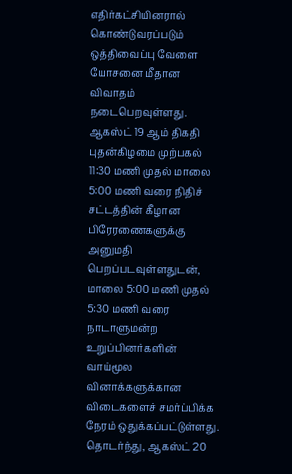எதிர்கட்சியினரால் கொண்டுவரப்படும் ஒத்திவைப்பு வேளை யோசனை மீதான விவாதம் நடைபெறவுள்ளது.
ஆகஸ்ட் 19 ஆம் திகதி புதன்கிழமை முற்பகல் 11:30 மணி முதல் மாலை 5:00 மணி வரை நிதிச் சட்டத்தின் கீழான பிரேரணைகளுக்கு அனுமதி பெறப்படவுள்ளதுடன், மாலை 5:00 மணி முதல் 5:30 மணி வரை நாடாளுமன்ற உறுப்பினர்களின் வாய்மூல வினாக்களுக்கான விடைகளைச் சமர்ப்பிக்க நேரம் ஒதுக்கப்பட்டுள்ளது.
தொடர்ந்து, ஆகஸ்ட் 20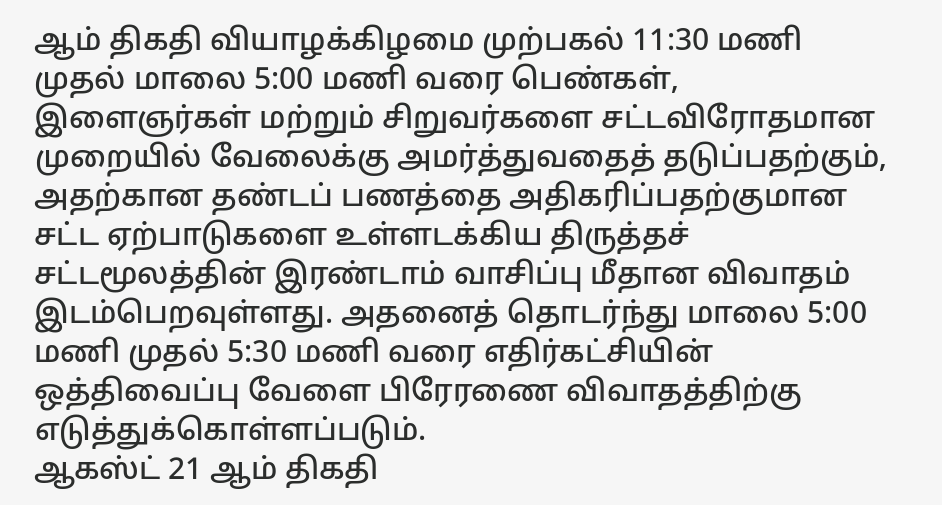ஆம் திகதி வியாழக்கிழமை முற்பகல் 11:30 மணி முதல் மாலை 5:00 மணி வரை பெண்கள், இளைஞர்கள் மற்றும் சிறுவர்களை சட்டவிரோதமான முறையில் வேலைக்கு அமர்த்துவதைத் தடுப்பதற்கும், அதற்கான தண்டப் பணத்தை அதிகரிப்பதற்குமான சட்ட ஏற்பாடுகளை உள்ளடக்கிய திருத்தச் சட்டமூலத்தின் இரண்டாம் வாசிப்பு மீதான விவாதம் இடம்பெறவுள்ளது. அதனைத் தொடர்ந்து மாலை 5:00 மணி முதல் 5:30 மணி வரை எதிர்கட்சியின் ஒத்திவைப்பு வேளை பிரேரணை விவாதத்திற்கு எடுத்துக்கொள்ளப்படும்.
ஆகஸ்ட் 21 ஆம் திகதி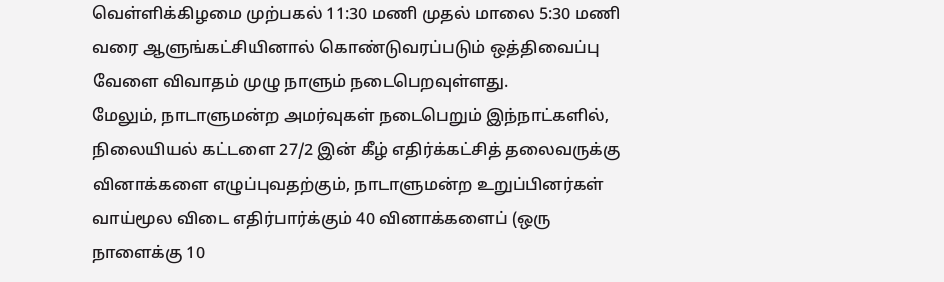வெள்ளிக்கிழமை முற்பகல் 11:30 மணி முதல் மாலை 5:30 மணி வரை ஆளுங்கட்சியினால் கொண்டுவரப்படும் ஒத்திவைப்பு வேளை விவாதம் முழு நாளும் நடைபெறவுள்ளது.
மேலும், நாடாளுமன்ற அமர்வுகள் நடைபெறும் இந்நாட்களில், நிலையியல் கட்டளை 27/2 இன் கீழ் எதிர்க்கட்சித் தலைவருக்கு வினாக்களை எழுப்புவதற்கும், நாடாளுமன்ற உறுப்பினர்கள் வாய்மூல விடை எதிர்பார்க்கும் 40 வினாக்களைப் (ஒரு நாளைக்கு 10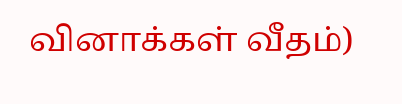வினாக்கள் வீதம்)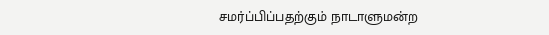சமர்ப்பிப்பதற்கும் நாடாளுமன்ற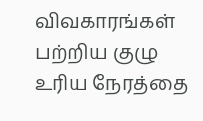விவகாரங்கள் பற்றிய குழு உரிய நேரத்தை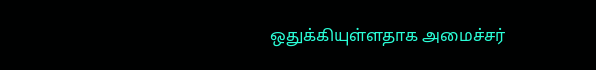ஒதுக்கியுள்ளதாக அமைச்சர்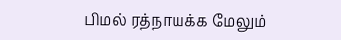பிமல் ரத்நாயக்க மேலும்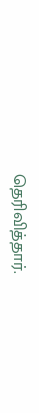தெரிவித்தார்.